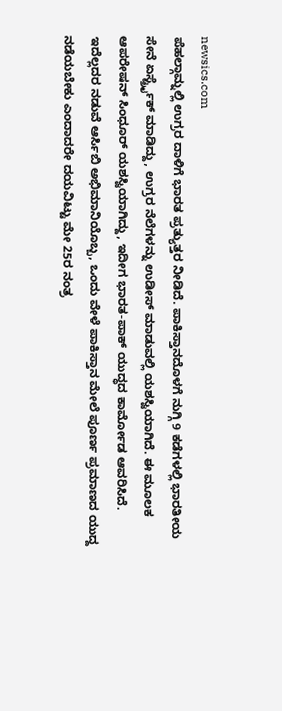newsics.com
ಪೆಹಲ್ಗಾಮ್ನಲ್ಲಿ ಉಗ್ರರ ದಾಳಿಗೆ ಭಾರತ ಪ್ರತ್ಯುತ್ತರ ನೀಡಿದೆ. ಪಾಕಿಸ್ತಾನದೊಳಗೆ ನುಗ್ಗಿ 9 ಕಡೆಗಳಲ್ಲಿ ಭಾರತೀಯ ಸೇನೆ ಏರ್ಸ್ಟ್ರೈಕ್ ಮಾಡಿದ್ದು, ಉಗ್ರರ ನೆಲೆಗಳನ್ನು ಉಡೀಸ್ ಮಾಡುವಲ್ಲಿ ಯಶಸ್ವಿಯಾಗಿದೆ. ಈ ಮೂಲಕ ಆಪರೇಷನ್ ಸಿಂಧೂರ್ ಯಶಸ್ವಿಯಾಗಿದ್ದು, ಇದೀಗ ಭಾರತ-ಪಾಕ್ ಯುದ್ಧದ ಕಾರ್ಮೋಡ ಆವರಿಸಿದೆ.
ಇದೆಲ್ಲದರ ನಡುವೆ ಆರ್ಸಿಬಿ ಅಭಿಮಾನಿಯೊಬ್ಬ, ಒಂದು ವೇಳೆ ಪಾಕಿಸ್ತಾನ ಮೇಲೆ ಪೂರ್ಣ ಪ್ರಮಾಣದ ಯುದ್ದ ನಡೆಯಬೇಕು ಎಂದಾದರೇ ದಯವಿಟ್ಟು ಮೇ 25ರ ನಂತ್ರ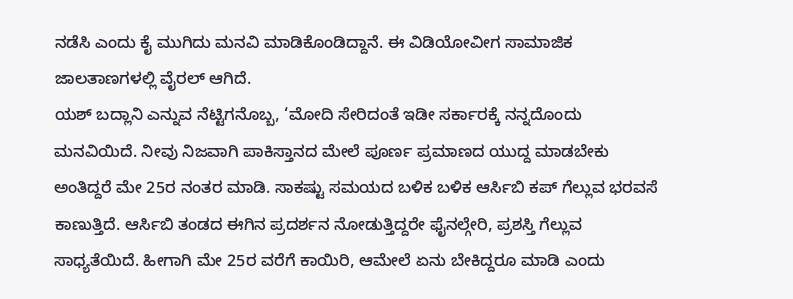ನಡೆಸಿ ಎಂದು ಕೈ ಮುಗಿದು ಮನವಿ ಮಾಡಿಕೊಂಡಿದ್ದಾನೆ. ಈ ವಿಡಿಯೋವೀಗ ಸಾಮಾಜಿಕ ಜಾಲತಾಣಗಳಲ್ಲಿ ವೈರಲ್ ಆಗಿದೆ.
ಯಶ್ ಬದ್ಲಾನಿ ಎನ್ನುವ ನೆಟ್ಟಿಗನೊಬ್ಬ, ‘ಮೋದಿ ಸೇರಿದಂತೆ ಇಡೀ ಸರ್ಕಾರಕ್ಕೆ ನನ್ನದೊಂದು ಮನವಿಯಿದೆ. ನೀವು ನಿಜವಾಗಿ ಪಾಕಿಸ್ತಾನದ ಮೇಲೆ ಪೂರ್ಣ ಪ್ರಮಾಣದ ಯುದ್ದ ಮಾಡಬೇಕು ಅಂತಿದ್ದರೆ ಮೇ 25ರ ನಂತರ ಮಾಡಿ. ಸಾಕಷ್ಟು ಸಮಯದ ಬಳಿಕ ಬಳಿಕ ಆರ್ಸಿಬಿ ಕಪ್ ಗೆಲ್ಲುವ ಭರವಸೆ ಕಾಣುತ್ತಿದೆ. ಆರ್ಸಿಬಿ ತಂಡದ ಈಗಿನ ಪ್ರದರ್ಶನ ನೋಡುತ್ತಿದ್ದರೇ ಫೈನಲ್ಗೇರಿ, ಪ್ರಶಸ್ತಿ ಗೆಲ್ಲುವ ಸಾಧ್ಯತೆಯಿದೆ. ಹೀಗಾಗಿ ಮೇ 25ರ ವರೆಗೆ ಕಾಯಿರಿ, ಆಮೇಲೆ ಏನು ಬೇಕಿದ್ದರೂ ಮಾಡಿ ಎಂದು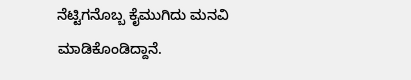ನೆಟ್ಟಿಗನೊಬ್ಬ ಕೈಮುಗಿದು ಮನವಿ ಮಾಡಿಕೊಂಡಿದ್ದಾನೆ.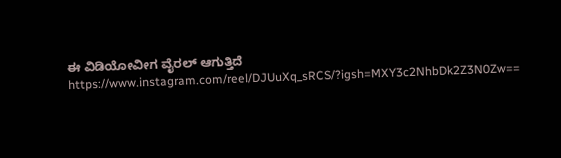ಈ ವಿಡಿಯೋವೀಗ ವೈರಲ್ ಆಗುತ್ತಿದೆ
https://www.instagram.com/reel/DJUuXq_sRCS/?igsh=MXY3c2NhbDk2Z3N0Zw==